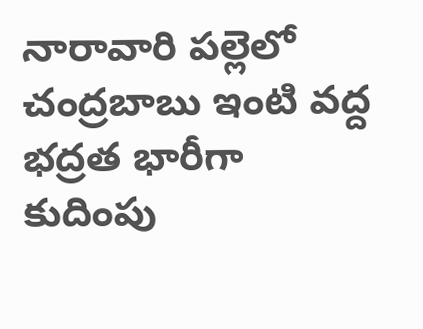నారావారి పల్లెలో చంద్రబాబు ఇంటి వద్ద భద్రత భారీగా కుదింపు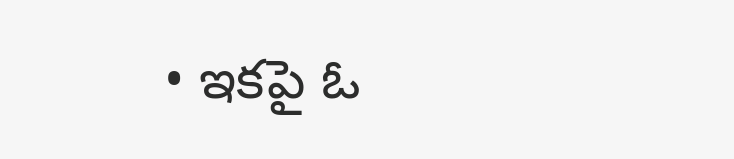• ఇకపై ఓ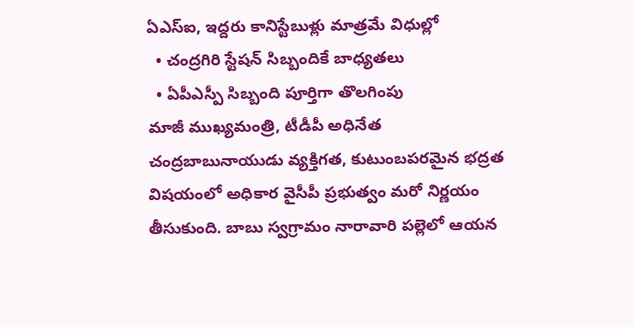ఏఎస్‌ఐ, ఇద్దరు కానిస్టేబుళ్లు మాత్రమే విధుల్లో
  • చంద్రగిరి స్టేషన్‌ సిబ్బందికే బాధ్యతలు
  • ఏపీఎస్పీ సిబ్బంది పూర్తిగా తొలగింపు
మాజీ ముఖ్యమంత్రి, టీడీపీ అధినేత చంద్రబాబునాయుడు వ్యక్తిగత, కుటుంబపరమైన భద్రత విషయంలో అధికార వైసీపీ ప్రభుత్వం మరో నిర్ణయం తీసుకుంది. బాబు స్వగ్రామం నారావారి పల్లెలో ఆయన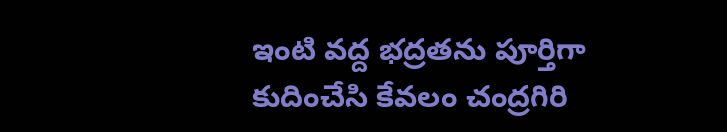ఇంటి వద్ద భద్రతను పూర్తిగా కుదించేసి కేవలం చంద్రగిరి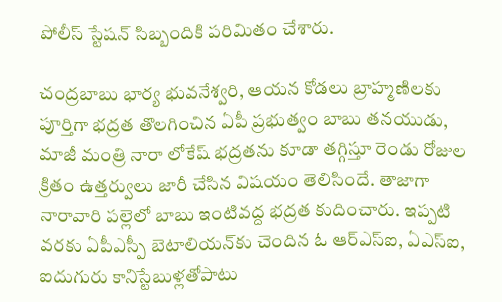పోలీస్‌ స్టేషన్‌ సిబ్బందికి పరిమితం చేశారు.

చంద్రబాబు భార్య భువనేశ్వరి, ఆయన కోడలు బ్రాహ్మణిలకు పూర్తిగా భద్రత తొలగించిన ఏపీ ప్రభుత్వం బాబు తనయుడు, మాజీ మంత్రి నారా లోకేష్‌ భద్రతను కూడా తగ్గిస్తూ రెండు రోజుల క్రితం ఉత్తర్వులు జారీ చేసిన విషయం తెలిసిందే. తాజాగా నారావారి పల్లెలో బాబు ఇంటివద్ద భద్రత కుదించారు. ఇప్పటి వరకు ఏపీఎస్పీ బెటాలియన్‌కు చెందిన ఓ ఆర్‌ఎస్ఐ, ఏఎస్ఐ, ఐదుగురు కానిస్టేబుళ్లతోపాటు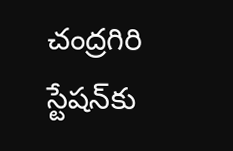చంద్రగిరి స్టేషన్‌కు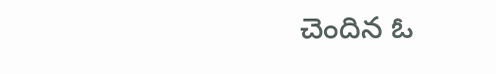చెందిన ఓ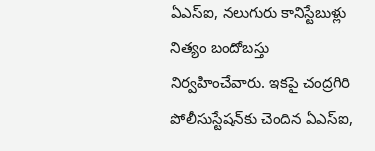ఏఎస్ఐ, నలుగురు కానిస్టేబుళ్లు నిత్యం బందోబస్తు నిర్వహించేవారు. ఇకపై చంద్రగిరి పోలీసుస్టేషన్‌కు చెందిన ఏఎస్ఐ,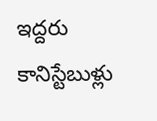ఇద్దరు కానిస్టేబుళ్లు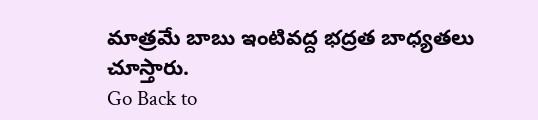మాత్రమే బాబు ఇంటివద్ద భద్రత బాధ్యతలు చూస్తారు.
Go Back to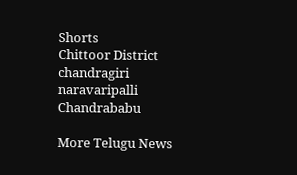Shorts
Chittoor District
chandragiri
naravaripalli
Chandrababu

More Telugu News